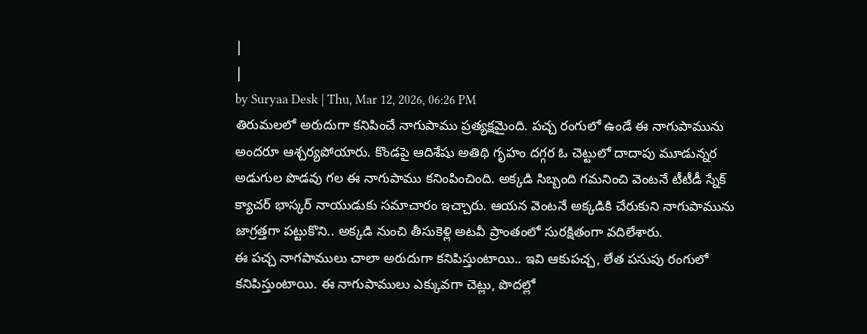|
|
by Suryaa Desk | Thu, Mar 12, 2026, 06:26 PM
తిరుమలలో అరుదుగా కనిపించే నాగుపాము ప్రత్యక్షమైంది. పచ్చ రంగులో ఉండే ఈ నాగుపామును అందరూ ఆశ్చర్యపోయారు. కొండపై ఆదిశేషు అతిథి గృహం దగ్గర ఓ చెట్టులో దాదాపు మూడున్నర అడుగుల పొడవు గల ఈ నాగుపాము కనింపించింది. అక్కడి సిబ్బంది గమనించి వెంటనే టీటీడీ స్నేక్ క్యాచర్ భాస్కర్ నాయుడుకు సమాచారం ఇచ్చారు. ఆయన వెంటనే అక్కడికి చేరుకుని నాగుపామును జాగ్రత్తగా పట్టుకొని.. అక్కడి నుంచి తీసుకెళ్లి అటవీ ప్రాంతంలో సురక్షితంగా వదిలేశారు.
ఈ పచ్చ నాగపాములు చాలా అరుదుగా కనిపిస్తుంటాయి.. ఇవి ఆకుపచ్చ, లేత పసుపు రంగులో కనిపిస్తుంటాయి. ఈ నాగుపాములు ఎక్కువగా చెట్లు, పొదల్లో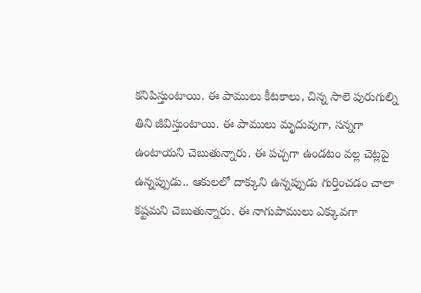కనిపిస్తుంటాయి. ఈ పాములు కీటకాలు, చిన్న సాలె పురుగుల్ని తిని జీవిస్తుంటాయి. ఈ పాములు మృదువుగా, సన్నగా ఉంటాయని చెబుతున్నారు. ఈ పచ్చగా ఉండటం వల్ల చెట్లపై ఉన్నప్పుడు.. ఆకులలో దాక్కుని ఉన్నప్పుడు గుర్తించడం చాలా కష్టమని చెబుతున్నారు. ఈ నాగుపాములు ఎక్కువగా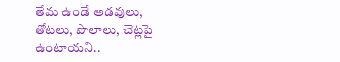తేమ ఉండే అడవులు, తోటలు, పొలాలు, చెట్లపై ఉంటాయని..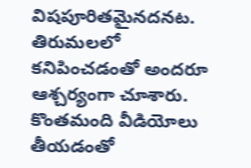విషపూరితమైనదనట. తిరుమలలో కనిపించడంతో అందరూ ఆశ్చర్యంగా చూశారు. కొంతమంది వీడియోలు తీయడంతో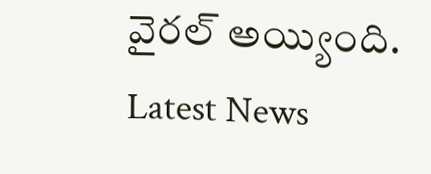వైరల్ అయ్యింది.
Latest News